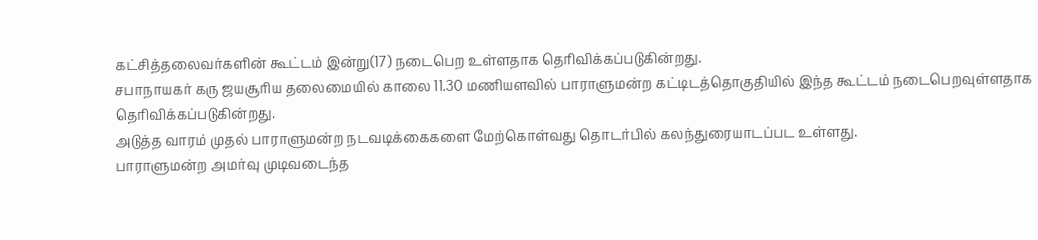கட்சித்தலைவர்களின் கூட்டம் இன்று(17) நடைபெற உள்ளதாக தெரிவிக்கப்படுகின்றது.
சபாநாயகர் கரு ஜயசூரிய தலைமையில் காலை 11.30 மணியளவில் பாராளுமன்ற கட்டிடத்தொகுதியில் இந்த கூட்டம் நடைபெறவுள்ளதாக தெரிவிக்கப்படுகின்றது.
அடுத்த வாரம் முதல் பாராளுமன்ற நடவடிக்கைகளை மேற்கொள்வது தொடர்பில் கலந்துரையாடப்பட உள்ளது.
பாராளுமன்ற அமர்வு முடிவடைந்த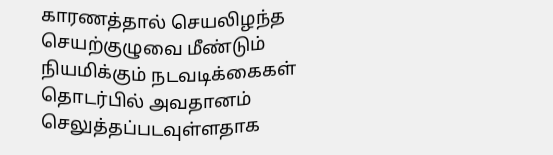காரணத்தால் செயலிழந்த செயற்குழுவை மீண்டும் நியமிக்கும் நடவடிக்கைகள் தொடர்பில் அவதானம் செலுத்தப்படவுள்ளதாக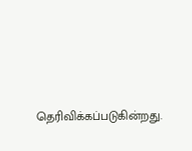தெரிவிக்கப்படுகின்றது.